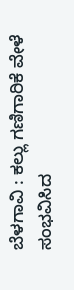ಬೆಳಗಾವಿ : ಕಲ್ಲು ಗಣಿಗಾರಿಕೆ ವೇಳೆ ಸಂಭವಿಸಿದ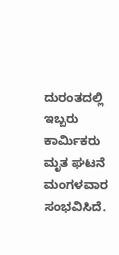ದುರಂತದಲ್ಲಿ ಇಬ್ಬರು ಕಾರ್ಮಿಕರು ಮೃತ ಘಟನೆ ಮಂಗಳವಾರ ಸಂಭವಿಸಿದೆ.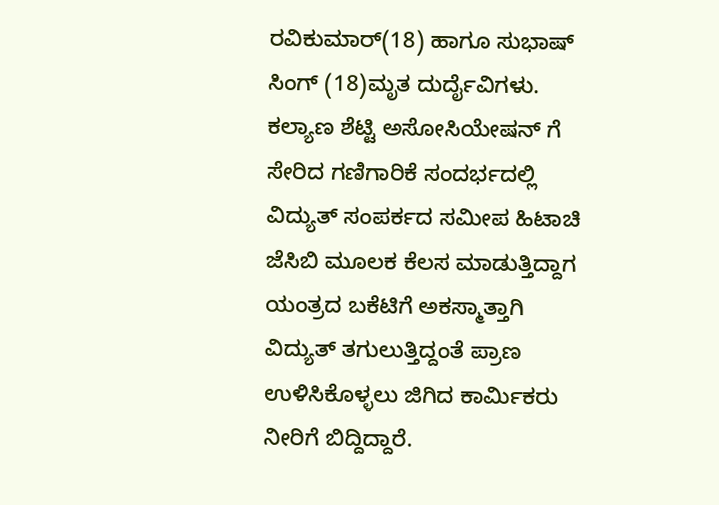ರವಿಕುಮಾರ್(18) ಹಾಗೂ ಸುಭಾಷ್ ಸಿಂಗ್ (18)ಮೃತ ದುರ್ದೈವಿಗಳು.
ಕಲ್ಯಾಣ ಶೆಟ್ಟಿ ಅಸೋಸಿಯೇಷನ್ ಗೆ ಸೇರಿದ ಗಣಿಗಾರಿಕೆ ಸಂದರ್ಭದಲ್ಲಿ ವಿದ್ಯುತ್ ಸಂಪರ್ಕದ ಸಮೀಪ ಹಿಟಾಚಿ ಜೆಸಿಬಿ ಮೂಲಕ ಕೆಲಸ ಮಾಡುತ್ತಿದ್ದಾಗ ಯಂತ್ರದ ಬಕೆಟಿಗೆ ಅಕಸ್ಮಾತ್ತಾಗಿ ವಿದ್ಯುತ್ ತಗುಲುತ್ತಿದ್ದಂತೆ ಪ್ರಾಣ ಉಳಿಸಿಕೊಳ್ಳಲು ಜಿಗಿದ ಕಾರ್ಮಿಕರು ನೀರಿಗೆ ಬಿದ್ದಿದ್ದಾರೆ.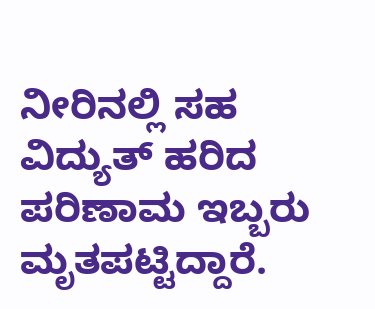ನೀರಿನಲ್ಲಿ ಸಹ ವಿದ್ಯುತ್ ಹರಿದ ಪರಿಣಾಮ ಇಬ್ಬರು ಮೃತಪಟ್ಟಿದ್ದಾರೆ.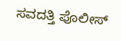ಸವದತ್ತಿ ಪೊಲೀಸ್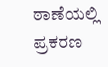ಠಾಣೆಯಲ್ಲಿ ಪ್ರಕರಣ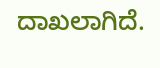ದಾಖಲಾಗಿದೆ.